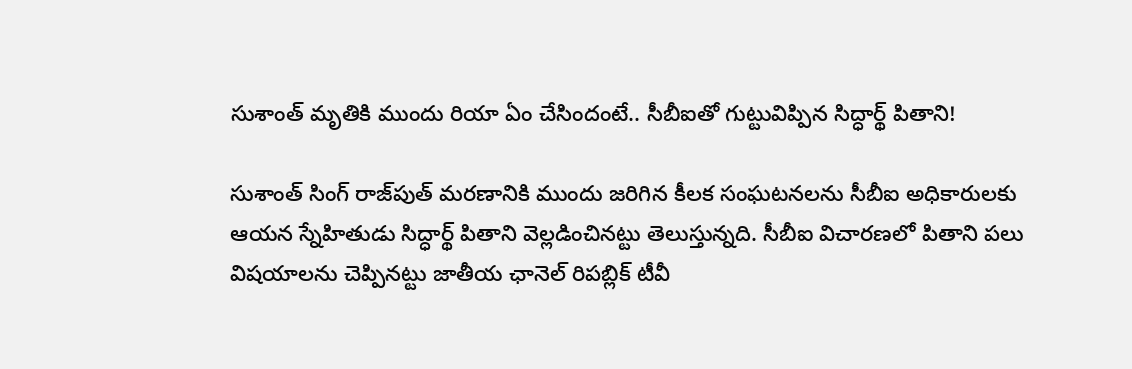సుశాంత్ మృతికి ముందు రియా ఏం చేసిందంటే.. సీబీఐతో గుట్టువిప్పిన సిద్ధార్థ్ పితాని!

సుశాంత్ సింగ్ రాజ్‌పుత్ మరణానికి ముందు జరిగిన కీలక సంఘటనలను సీబీఐ అధికారులకు ఆయన స్నేహితుడు సిద్ధార్థ్ పితాని వెల్లడించినట్టు తెలుస్తున్నది. సీబీఐ విచారణలో పితాని పలు విషయాలను చెప్పినట్టు జాతీయ ఛానెల్ రిపబ్లిక్ టీవీ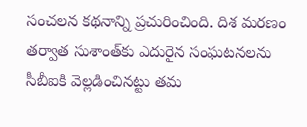సంచలన కథనాన్ని ప్రచురించింది. దిశ మరణం తర్వాత సుశాంత్‌కు ఎదురైన సంఘటనలను సీబీఐకి వెల్లడించినట్టు తమ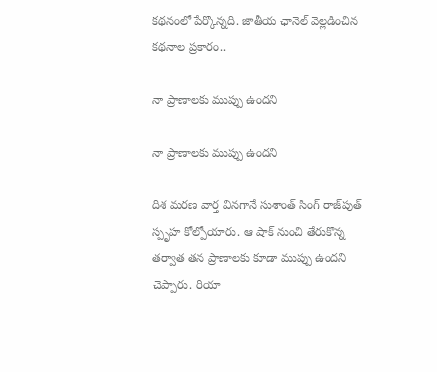కథనంలో పేర్కొన్నది. జాతీయ ఛానెల్ వెల్లడించిన కథనాల ప్రకారం..

నా ప్రాణాలకు ముప్పు ఉందని

నా ప్రాణాలకు ముప్పు ఉందని

దిశ మరణ వార్త వినగానే సుశాంత్ సింగ్ రాజ్‌పుత్ స్పృహ కోల్పోయారు. ఆ షాక్ నుంచి తేరుకొన్న తర్వాత తన ప్రాణాలకు కూడా ముప్పు ఉందని చెప్పారు. రియా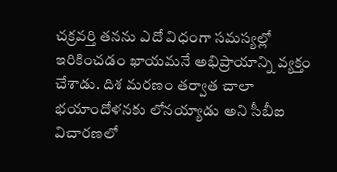చక్రవర్తి తనను ఎదో విధంగా సమస్యల్లో ఇరికించడం ఖాయమనే అభిప్రాయాన్ని వ్యక్తం చేశాడు. దిశ మరణం తర్వాత చాలా భయాందోళనకు లోనయ్యాడు అని సీబీఐ విచారణలో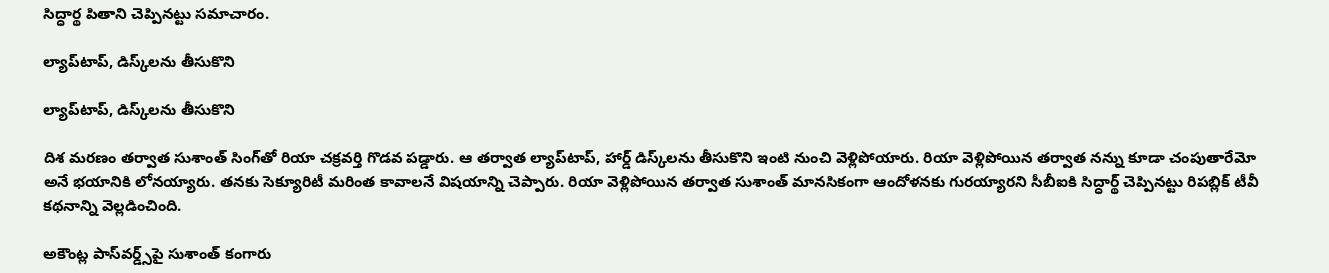సిద్ధార్థ పితాని చెప్పినట్టు సమాచారం.

ల్యాప్‌టాప్, డిస్క్‌లను తీసుకొని

ల్యాప్‌టాప్, డిస్క్‌లను తీసుకొని

దిశ మరణం తర్వాత సుశాంత్ సింగ్‌తో రియా చక్రవర్తి గొడవ పడ్డారు. ఆ తర్వాత ల్యాప్‌టాప్, హార్డ్ డిస్క్‌లను తీసుకొని ఇంటి నుంచి వెళ్లిపోయారు. రియా వెళ్లిపోయిన తర్వాత నన్ను కూడా చంపుతారేమో అనే భయానికి లోనయ్యారు. తనకు సెక్యూరిటీ మరింత కావాలనే విషయాన్ని చెప్పారు. రియా వెళ్లిపోయిన తర్వాత సుశాంత్ మానసికంగా ఆందోళనకు గురయ్యారని సీబీఐకి సిద్ధార్థ్ చెప్పినట్టు రిపబ్లిక్ టీవీ కథనాన్ని వెల్లడించింది.

అకౌంట్ల పాస్‌వర్డ్స్‌పై సుశాంత్ కంగారు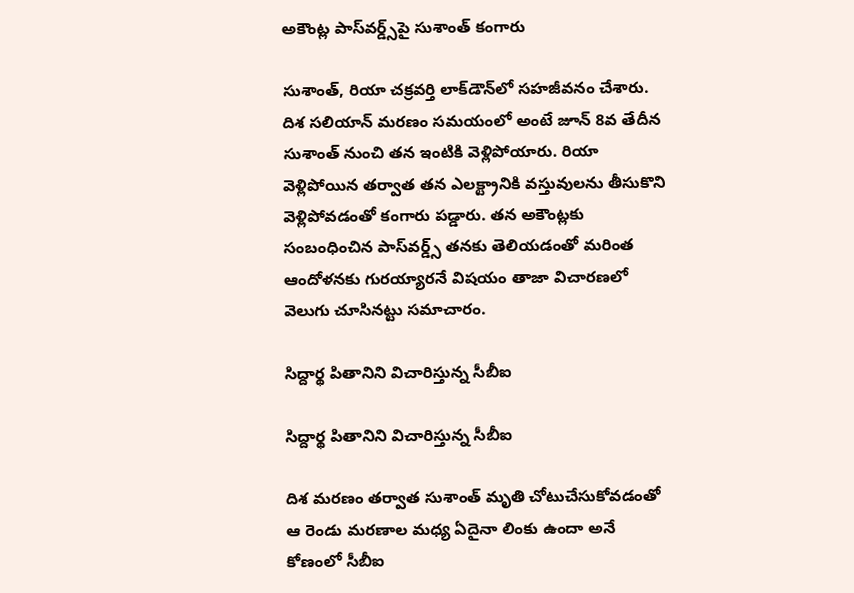అకౌంట్ల పాస్‌వర్డ్స్‌పై సుశాంత్ కంగారు

సుశాంత్, రియా చక్రవర్తి లాక్‌డౌన్‌లో సహజీవనం చేశారు. దిశ సలియాన్ మరణం సమయంలో అంటే జూన్ 8వ తేదీన సుశాంత్ నుంచి తన ఇంటికి వెళ్లిపోయారు. రియా వెళ్లిపోయిన తర్వాత తన ఎలక్ట్రానికి వస్తువులను తీసుకొని వెళ్లిపోవడంతో కంగారు పడ్డారు. తన అకౌంట్లకు సంబంధించిన పాస్‌వర్డ్స్‌ తనకు తెలియడంతో మరింత ఆందోళనకు గురయ్యారనే విషయం తాజా విచారణలో వెలుగు చూసినట్టు సమాచారం.

సిద్దార్థ పితానిని విచారిస్తున్న సీబీఐ

సిద్దార్థ పితానిని విచారిస్తున్న సీబీఐ

దిశ మరణం తర్వాత సుశాంత్ మృతి చోటుచేసుకోవడంతో ఆ రెండు మరణాల మధ్య ఏదైనా లింకు ఉందా అనే కోణంలో సీబీఐ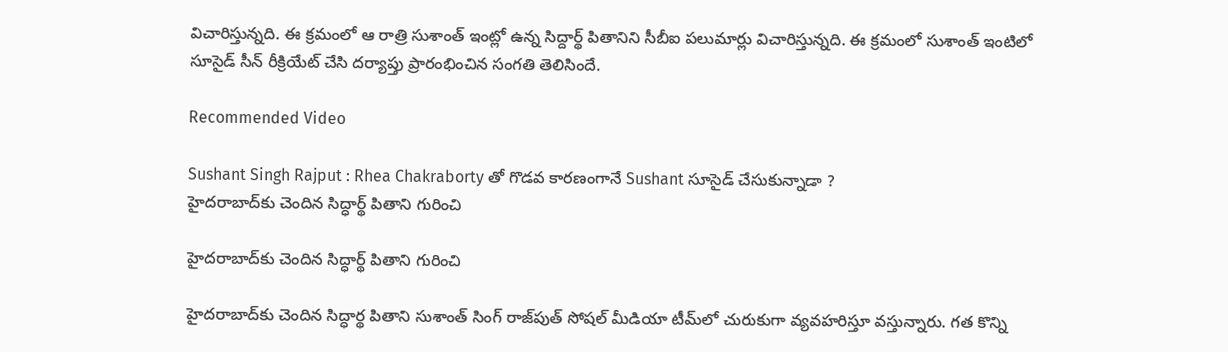విచారిస్తున్నది. ఈ క్రమంలో ఆ రాత్రి సుశాంత్‌ ఇంట్లో ఉన్న సిద్దార్థ్ పితానిని సీబీఐ పలుమార్లు విచారిస్తున్నది. ఈ క్రమంలో సుశాంత్ ఇంటిలో సూసైడ్ సీన్ రీక్రియేట్ చేసి దర్యాప్తు ప్రారంభించిన సంగతి తెలిసిందే.

Recommended Video

Sushant Singh Rajput : Rhea Chakraborty తో గొడవ కారణంగానే Sushant సూసైడ్ చేసుకున్నాడా ?
హైదరాబాద్‌కు చెందిన సిద్ధార్థ్ పితాని గురించి

హైదరాబాద్‌కు చెందిన సిద్ధార్థ్ పితాని గురించి

హైదరాబాద్‌కు చెందిన సిద్ధార్థ పితాని సుశాంత్ సింగ్ రాజ్‌పుత్ సోషల్ మీడియా టీమ్‌లో చురుకుగా వ్యవహరిస్తూ వస్తున్నారు. గత కొన్ని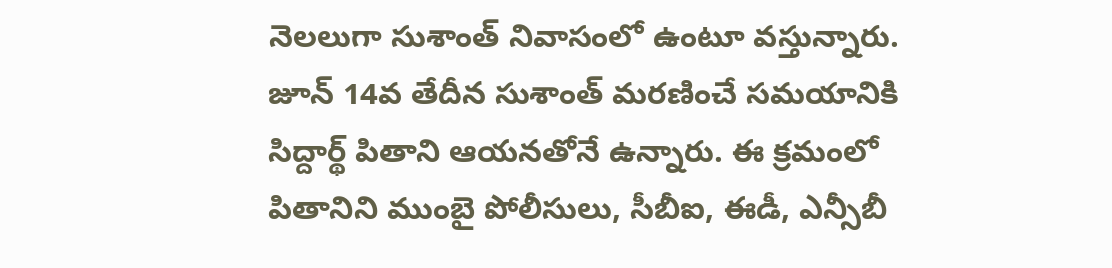నెలలుగా సుశాంత్ నివాసంలో ఉంటూ వస్తున్నారు. జూన్ 14వ తేదీన సుశాంత్ మరణించే సమయానికి సిద్దార్థ్ పితాని ఆయనతోనే ఉన్నారు. ఈ క్రమంలో పితానిని ముంబై పోలీసులు, సీబీఐ, ఈడీ, ఎన్సీబీ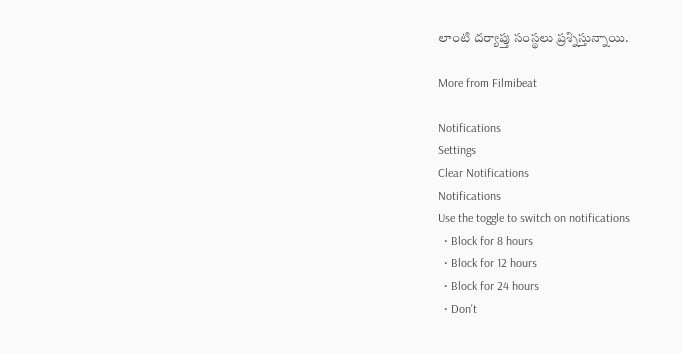లాంటి దర్యాప్తు సంస్థలు ప్రశ్నిస్తున్నాయి.

More from Filmibeat

Notifications
Settings
Clear Notifications
Notifications
Use the toggle to switch on notifications
  • Block for 8 hours
  • Block for 12 hours
  • Block for 24 hours
  • Don't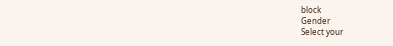block
Gender
Select your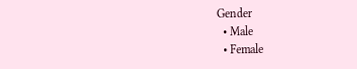Gender
  • Male
  • Female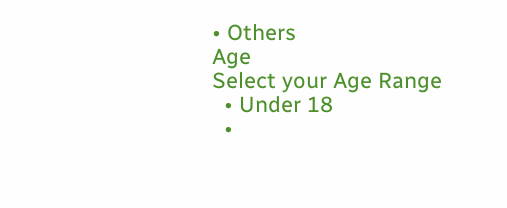• Others
Age
Select your Age Range
  • Under 18
  •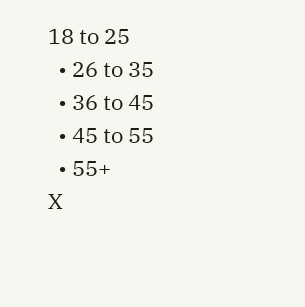18 to 25
  • 26 to 35
  • 36 to 45
  • 45 to 55
  • 55+
X